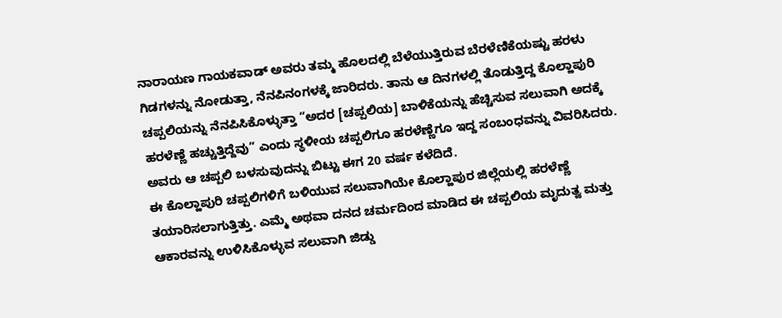ನಾರಾಯಣ ಗಾಯಕವಾಡ್ ಅವರು ತಮ್ಮ ಹೊಲದಲ್ಲಿ ಬೆಳೆಯುತ್ತಿರುವ ಬೆರಳೆಣಿಕೆಯಷ್ಟು ಹರಳು ಗಿಡಗಳನ್ನು ನೋಡುತ್ತಾ, ನೆನಪಿನಂಗಳಕ್ಕೆ ಜಾರಿದರು. ತಾನು ಆ ದಿನಗಳಲ್ಲಿ ತೊಡುತ್ತಿದ್ದ ಕೊಲ್ಹಾಪುರಿ ಚಪ್ಪಲಿಯನ್ನು ನೆನಪಿಸಿಕೊಳ್ಳುತ್ತಾ “ಅದರ [ಚಪ್ಪಲಿಯ] ಬಾಳಿಕೆಯನ್ನು ಹೆಚ್ಚಿಸುವ ಸಲುವಾಗಿ ಅದಕ್ಕೆ ಹರಳೆಣ್ಣೆ ಹಚ್ಚುತ್ತಿದ್ದೆವು” ಎಂದು ಸ್ಥಳೀಯ ಚಪ್ಪಲಿಗೂ ಹರಳೆಣ್ಣೆಗೂ ಇದ್ದ ಸಂಬಂಧವನ್ನು ವಿವರಿಸಿದರು. ಅವರು ಆ ಚಪ್ಪಲಿ ಬಳಸುವುದನ್ನು ಬಿಟ್ಟು ಈಗ 20 ವರ್ಷ ಕಳೆದಿದೆ.
ಈ ಕೊಲ್ಹಾಪುರಿ ಚಪ್ಪಲಿಗಳಿಗೆ ಬಳಿಯುವ ಸಲುವಾಗಿಯೇ ಕೊಲ್ಹಾಪುರ ಜಿಲ್ಲೆಯಲ್ಲಿ ಹರಳೆಣ್ಣೆ ತಯಾರಿಸಲಾಗುತ್ತಿತ್ತು. ಎಮ್ಮೆ ಅಥವಾ ದನದ ಚರ್ಮದಿಂದ ಮಾಡಿದ ಈ ಚಪ್ಪಲಿಯ ಮೃದುತ್ವ ಮತ್ತು ಆಕಾರವನ್ನು ಉಳಿಸಿಕೊಳ್ಳುವ ಸಲುವಾಗಿ ಜಿಡ್ಡು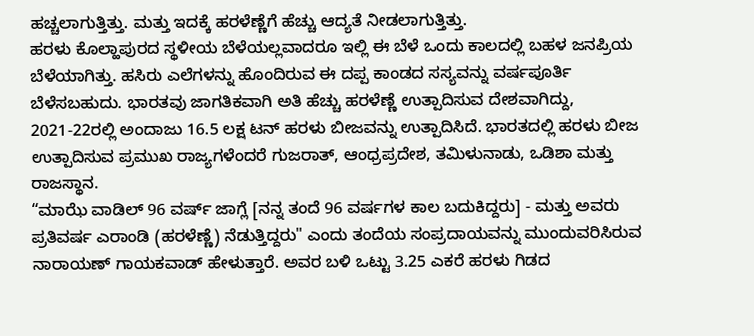ಹಚ್ಚಲಾಗುತ್ತಿತ್ತು. ಮತ್ತು ಇದಕ್ಕೆ ಹರಳೆಣ್ಣೆಗೆ ಹೆಚ್ಚು ಆದ್ಯತೆ ನೀಡಲಾಗುತ್ತಿತ್ತು.
ಹರಳು ಕೊಲ್ಹಾಪುರದ ಸ್ಥಳೀಯ ಬೆಳೆಯಲ್ಲವಾದರೂ ಇಲ್ಲಿ ಈ ಬೆಳೆ ಒಂದು ಕಾಲದಲ್ಲಿ ಬಹಳ ಜನಪ್ರಿಯ ಬೆಳೆಯಾಗಿತ್ತು. ಹಸಿರು ಎಲೆಗಳನ್ನು ಹೊಂದಿರುವ ಈ ದಪ್ಪ ಕಾಂಡದ ಸಸ್ಯವನ್ನು ವರ್ಷಪೂರ್ತಿ ಬೆಳೆಸಬಹುದು. ಭಾರತವು ಜಾಗತಿಕವಾಗಿ ಅತಿ ಹೆಚ್ಚು ಹರಳೆಣ್ಣೆ ಉತ್ಪಾದಿಸುವ ದೇಶವಾಗಿದ್ದು, 2021-22ರಲ್ಲಿ ಅಂದಾಜು 16.5 ಲಕ್ಷ ಟನ್ ಹರಳು ಬೀಜವನ್ನು ಉತ್ಪಾದಿಸಿದೆ. ಭಾರತದಲ್ಲಿ ಹರಳು ಬೀಜ ಉತ್ಪಾದಿಸುವ ಪ್ರಮುಖ ರಾಜ್ಯಗಳೆಂದರೆ ಗುಜರಾತ್, ಆಂಧ್ರಪ್ರದೇಶ, ತಮಿಳುನಾಡು, ಒಡಿಶಾ ಮತ್ತು ರಾಜಸ್ಥಾನ.
“ಮಾಝೆ ವಾಡಿಲ್ 96 ವರ್ಷ್ ಜಾಗ್ಲೆ [ನನ್ನ ತಂದೆ 96 ವರ್ಷಗಳ ಕಾಲ ಬದುಕಿದ್ದರು] - ಮತ್ತು ಅವರು ಪ್ರತಿವರ್ಷ ಎರಾಂಡಿ (ಹರಳೆಣ್ಣೆ) ನೆಡುತ್ತಿದ್ದರು" ಎಂದು ತಂದೆಯ ಸಂಪ್ರದಾಯವನ್ನು ಮುಂದುವರಿಸಿರುವ ನಾರಾಯಣ್ ಗಾಯಕವಾಡ್ ಹೇಳುತ್ತಾರೆ. ಅವರ ಬಳಿ ಒಟ್ಟು 3.25 ಎಕರೆ ಹರಳು ಗಿಡದ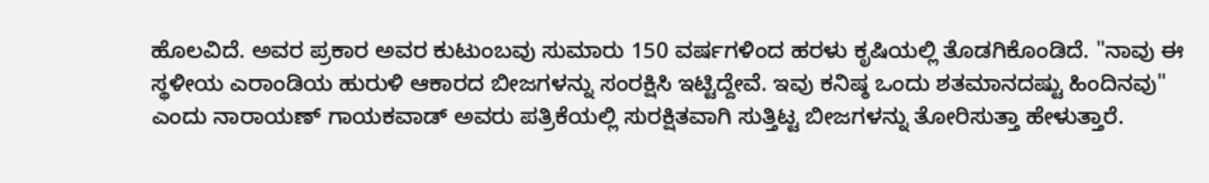ಹೊಲವಿದೆ. ಅವರ ಪ್ರಕಾರ ಅವರ ಕುಟುಂಬವು ಸುಮಾರು 150 ವರ್ಷಗಳಿಂದ ಹರಳು ಕೃಷಿಯಲ್ಲಿ ತೊಡಗಿಕೊಂಡಿದೆ. "ನಾವು ಈ ಸ್ಥಳೀಯ ಎರಾಂಡಿಯ ಹುರುಳಿ ಆಕಾರದ ಬೀಜಗಳನ್ನು ಸಂರಕ್ಷಿಸಿ ಇಟ್ಟಿದ್ದೇವೆ. ಇವು ಕನಿಷ್ಠ ಒಂದು ಶತಮಾನದಷ್ಟು ಹಿಂದಿನವು" ಎಂದು ನಾರಾಯಣ್ ಗಾಯಕವಾಡ್ ಅವರು ಪತ್ರಿಕೆಯಲ್ಲಿ ಸುರಕ್ಷಿತವಾಗಿ ಸುತ್ತಿಟ್ಟ ಬೀಜಗಳನ್ನು ತೋರಿಸುತ್ತಾ ಹೇಳುತ್ತಾರೆ.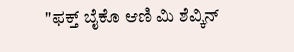"ಫಕ್ತ್ ಬೈಕೊ ಆಣಿ ಮಿ ಶೆವ್ಕಿನ್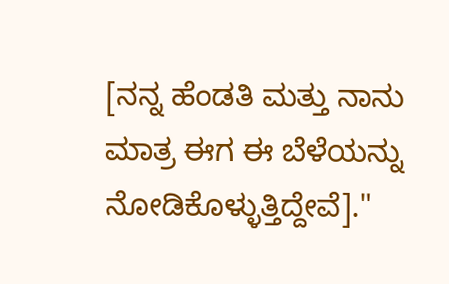[ನನ್ನ ಹೆಂಡತಿ ಮತ್ತು ನಾನು ಮಾತ್ರ ಈಗ ಈ ಬೆಳೆಯನ್ನು ನೋಡಿಕೊಳ್ಳುತ್ತಿದ್ದೇವೆ]."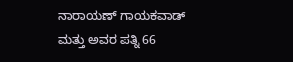ನಾರಾಯಣ್ ಗಾಯಕವಾಡ್ ಮತ್ತು ಅವರ ಪತ್ನಿ 66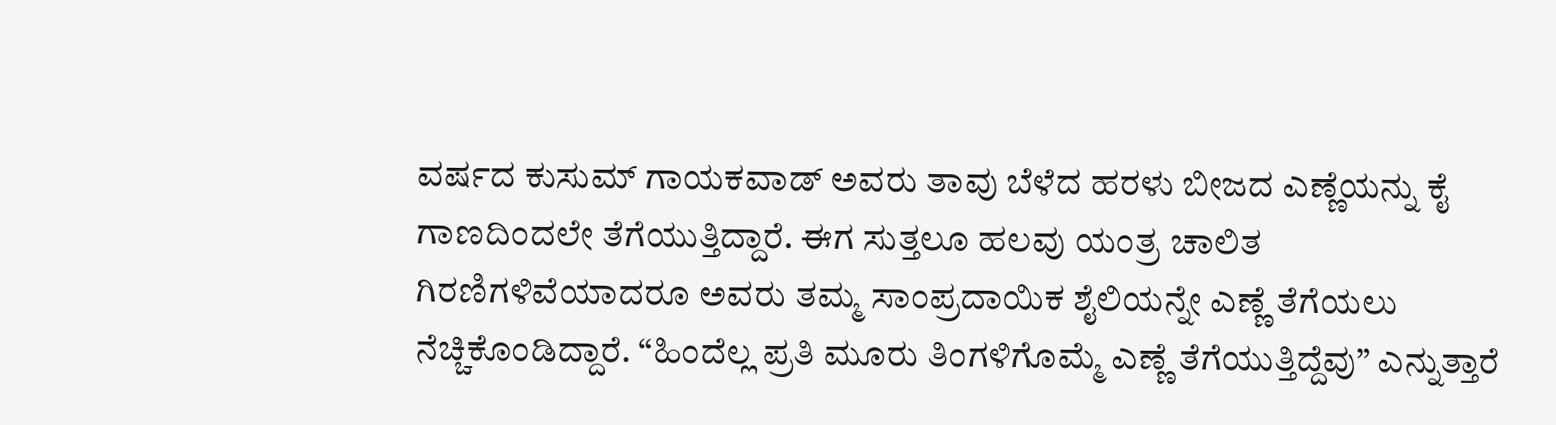ವರ್ಷದ ಕುಸುಮ್ ಗಾಯಕವಾಡ್ ಅವರು ತಾವು ಬೆಳೆದ ಹರಳು ಬೀಜದ ಎಣ್ಣೆಯನ್ನು ಕೈ ಗಾಣದಿಂದಲೇ ತೆಗೆಯುತ್ತಿದ್ದಾರೆ. ಈಗ ಸುತ್ತಲೂ ಹಲವು ಯಂತ್ರ ಚಾಲಿತ ಗಿರಣಿಗಳಿವೆಯಾದರೂ ಅವರು ತಮ್ಮ ಸಾಂಪ್ರದಾಯಿಕ ಶೈಲಿಯನ್ನೇ ಎಣ್ಣೆ ತೆಗೆಯಲು ನೆಚ್ಚಿಕೊಂಡಿದ್ದಾರೆ. “ಹಿಂದೆಲ್ಲ ಪ್ರತಿ ಮೂರು ತಿಂಗಳಿಗೊಮ್ಮೆ ಎಣ್ಣೆ ತೆಗೆಯುತ್ತಿದ್ದೆವು” ಎನ್ನುತ್ತಾರೆ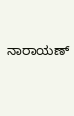ನಾರಾಯಣ್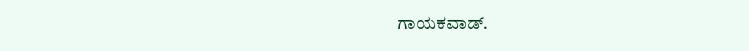ಗಾಯಕವಾಡ್.